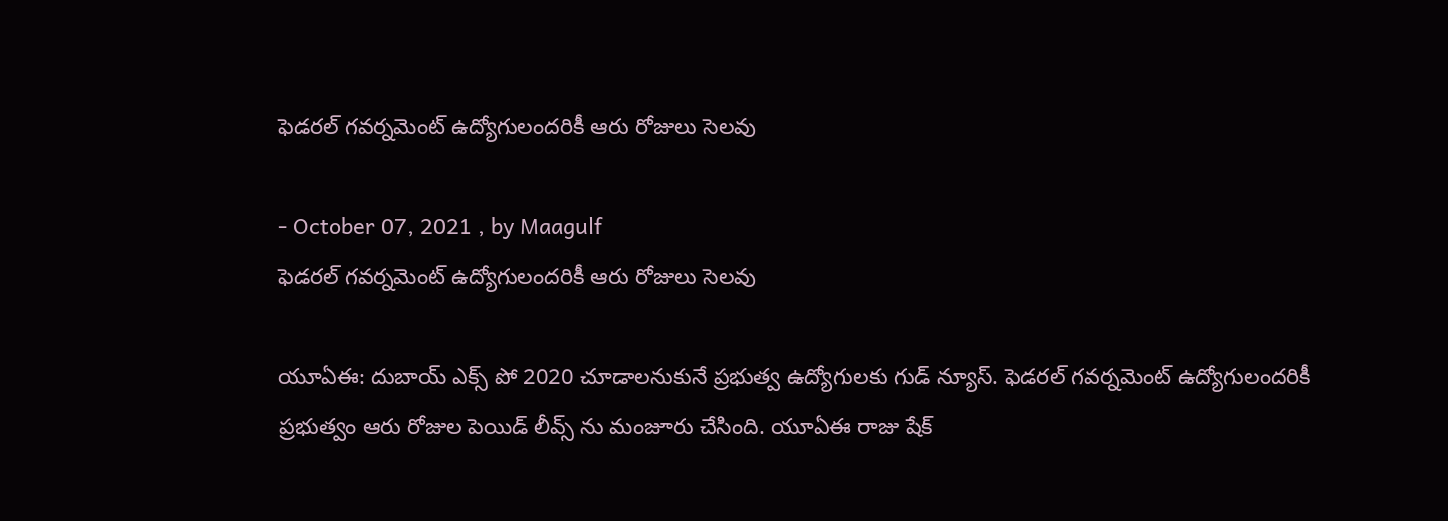ఫెడరల్ గవర్నమెంట్ ఉద్యోగులందరికీ ఆరు రోజులు సెలవు

- October 07, 2021 , by Maagulf
ఫెడరల్ గవర్నమెంట్ ఉద్యోగులందరికీ ఆరు రోజులు సెలవు

యూఏఈ: దుబాయ్ ఎక్స్ పో 2020 చూడాలనుకునే ప్రభుత్వ ఉద్యోగులకు గుడ్ న్యూస్. ఫెడరల్ గవర్నమెంట్ ఉద్యోగులందరికీ ప్రభుత్వం ఆరు రోజుల పెయిడ్ లీవ్స్ ను మంజూరు చేసింది. యూఏఈ రాజు షేక్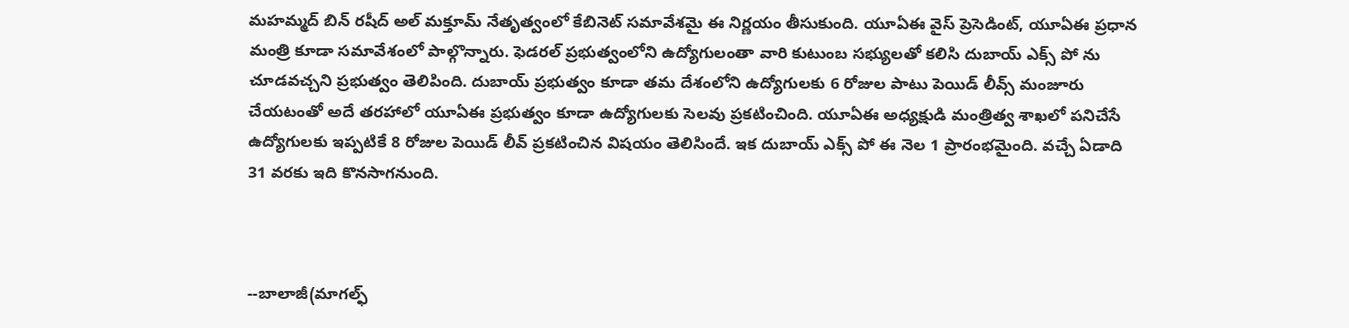మహమ్మద్ బిన్ రషీద్ అల్ మక్తూమ్ నేతృత్వంలో కేబినెట్ సమావేశమై ఈ నిర్ణయం తీసుకుంది. యూఏఈ వైస్ ప్రెసెడింట్, యూఏఈ ప్రధాన మంత్రి కూడా సమావేశంలో పాల్గొన్నారు. ఫెడరల్ ప్రభుత్వంలోని ఉద్యోగులంతా వారి కుటుంబ సభ్యులతో కలిసి దుబాయ్ ఎక్స్ పో ను చూడవచ్చని ప్రభుత్వం తెలిపింది. దుబాయ్ ప్రభుత్వం కూడా తమ దేశంలోని ఉద్యోగులకు 6 రోజుల పాటు పెయిడ్ లీవ్స్ మంజూరు చేయటంతో అదే తరహాలో యూఏఈ ప్రభుత్వం కూడా ఉద్యోగులకు సెలవు ప్రకటించింది. యూఏఈ అధ్యక్షుడి మంత్రిత్వ శాఖలో పనిచేసే ఉద్యోగులకు ఇప్పటికే 8 రోజుల పెయిడ్ లీవ్ ప్రకటించిన విషయం తెలిసిందే. ఇక దుబాయ్ ఎక్స్ పో ఈ నెల 1 ప్రారంభమైంది. వచ్చే ఏడాది 31 వరకు ఇది కొనసాగనుంది.



--బాలాజీ(మాగల్ఫ్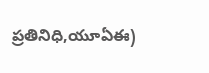ప్రతినిధి,యూఏఈ)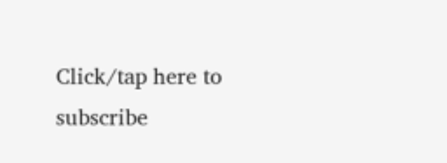Click/tap here to subscribe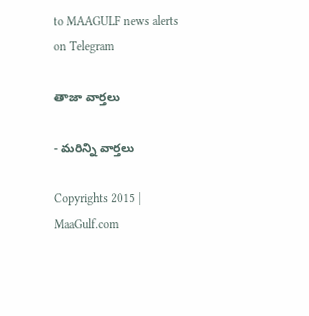to MAAGULF news alerts on Telegram

తాజా వార్తలు

- మరిన్ని వార్తలు

Copyrights 2015 | MaaGulf.com